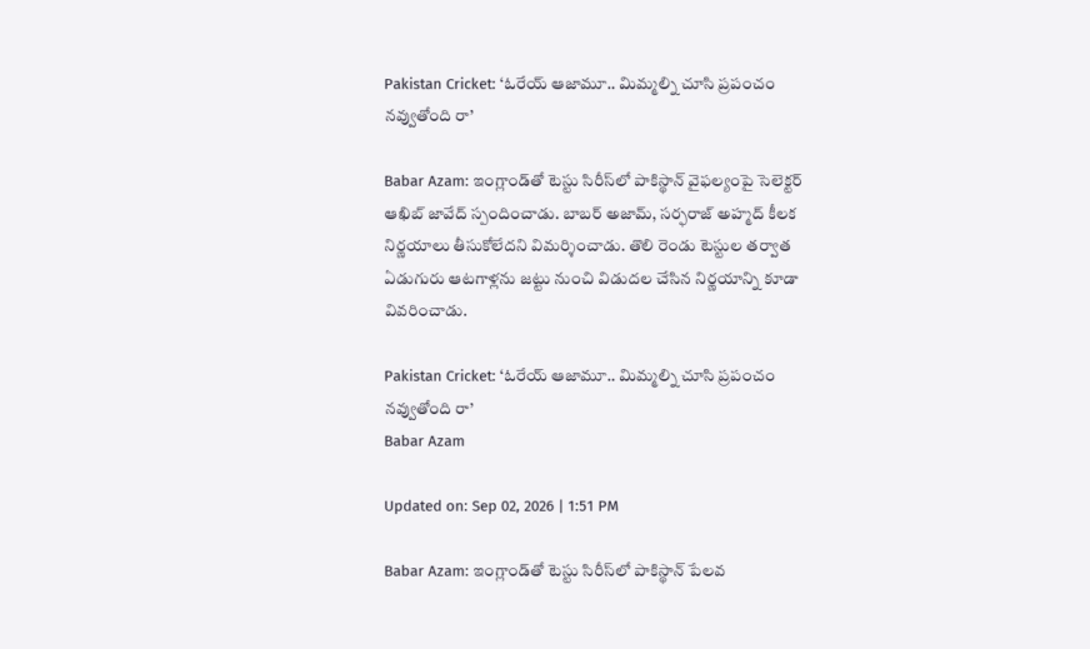Pakistan Cricket: ‘ఓరేయ్ ఆజామూ.. మిమ్మల్ని చూసి ప్రపంచం నవ్వుతోంది రా’

Babar Azam: ఇంగ్లాండ్‌తో టెస్టు సిరీస్‌లో పాకిస్థాన్ వైఫల్యంపై సెలెక్టర్ ఆఖిబ్ జావేద్ స్పందించాడు. బాబర్ అజామ్, సర్ఫరాజ్ అహ్మద్ కీలక నిర్ణయాలు తీసుకోలేదని విమర్శించాడు. తొలి రెండు టెస్టుల తర్వాత ఏడుగురు ఆటగాళ్లను జట్టు నుంచి విడుదల చేసిన నిర్ణయాన్ని కూడా వివరించాడు.

Pakistan Cricket: ‘ఓరేయ్ ఆజామూ.. మిమ్మల్ని చూసి ప్రపంచం నవ్వుతోంది రా’
Babar Azam

Updated on: Sep 02, 2026 | 1:51 PM

Babar Azam: ఇంగ్లాండ్‌తో టెస్టు సిరీస్‌లో పాకిస్థాన్ పేలవ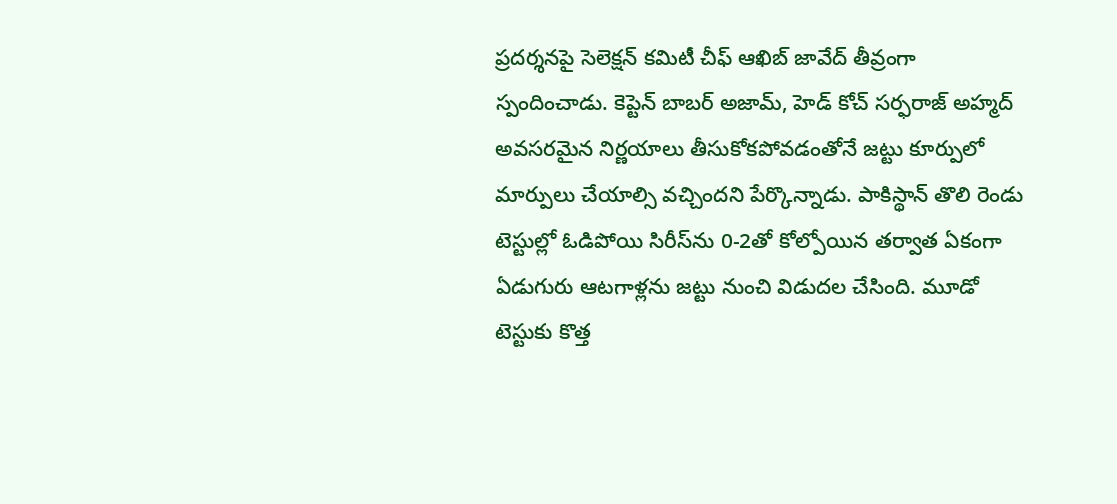ప్రదర్శనపై సెలెక్షన్ కమిటీ చీఫ్ ఆఖిబ్ జావేద్ తీవ్రంగా స్పందించాడు. కెప్టెన్ బాబర్ అజామ్, హెడ్ కోచ్ సర్ఫరాజ్ అహ్మద్ అవసరమైన నిర్ణయాలు తీసుకోకపోవడంతోనే జట్టు కూర్పులో మార్పులు చేయాల్సి వచ్చిందని పేర్కొన్నాడు. పాకిస్థాన్ తొలి రెండు టెస్టుల్లో ఓడిపోయి సిరీస్‌ను 0-2తో కోల్పోయిన తర్వాత ఏకంగా ఏడుగురు ఆటగాళ్లను జట్టు నుంచి విడుదల చేసింది. మూడో టెస్టుకు కొత్త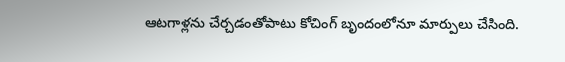ఆటగాళ్లను చేర్చడంతోపాటు కోచింగ్ బృందంలోనూ మార్పులు చేసింది.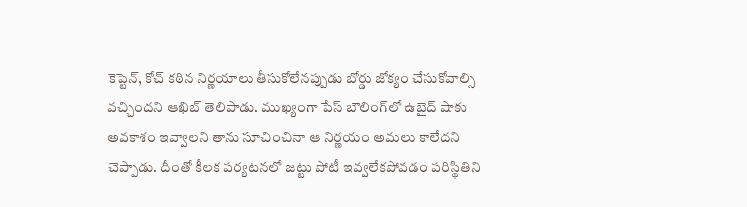కెప్టెన్, కోచ్ కఠిన నిర్ణయాలు తీసుకోలేనప్పుడు బోర్డు జోక్యం చేసుకోవాల్సి వచ్చిందని ఆఖిబ్ తెలిపాడు. ముఖ్యంగా పేస్ బౌలింగ్‌లో ఉబైద్ షాకు అవకాశం ఇవ్వాలని తాను సూచించినా ఆ నిర్ణయం అమలు కాలేదని చెప్పాడు. దీంతో కీలక పర్యటనలో జట్టు పోటీ ఇవ్వలేకపోవడం పరిస్థితిని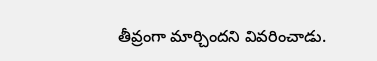తీవ్రంగా మార్చిందని వివరించాడు.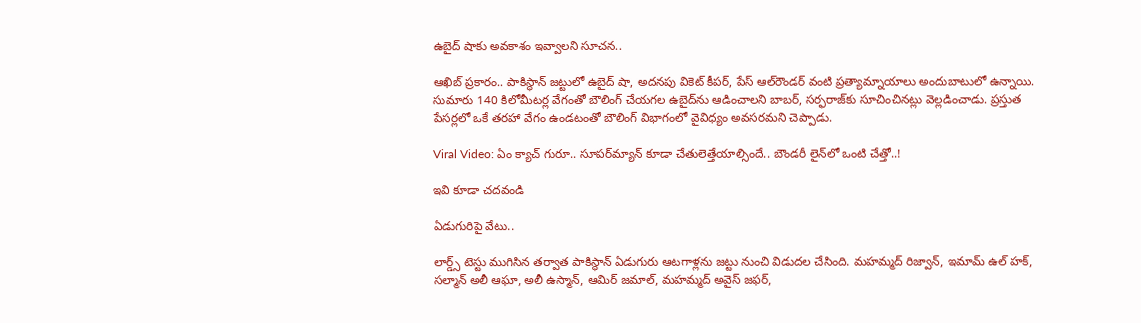ఉబైద్ షాకు అవకాశం ఇవ్వాలని సూచన..

ఆఖిబ్ ప్రకారం.. పాకిస్థాన్ జట్టులో ఉబైద్ షా, అదనపు వికెట్ కీపర్, పేస్ ఆల్‌రౌండర్ వంటి ప్రత్యామ్నాయాలు అందుబాటులో ఉన్నాయి. సుమారు 140 కిలోమీటర్ల వేగంతో బౌలింగ్ చేయగల ఉబైద్‌ను ఆడించాలని బాబర్, సర్ఫరాజ్‌కు సూచించినట్లు వెల్లడించాడు. ప్రస్తుత పేసర్లలో ఒకే తరహా వేగం ఉండటంతో బౌలింగ్ విభాగంలో వైవిధ్యం అవసరమని చెప్పాడు.

Viral Video: ఏం క్యాచ్ గురూ.. సూపర్‌మ్యాన్‌ కూడా చేతులెత్తేయాల్సిందే.. బౌండరీ లైన్‌‌లో ఒంటి చేత్తో..!

ఇవి కూడా చదవండి

ఏడుగురిపై వేటు..

లార్డ్స్ టెస్టు ముగిసిన తర్వాత పాకిస్థాన్ ఏడుగురు ఆటగాళ్లను జట్టు నుంచి విడుదల చేసింది. మహమ్మద్ రిజ్వాన్, ఇమామ్ ఉల్ హక్, సల్మాన్ అలీ ఆఘా, అలీ ఉస్మాన్, ఆమిర్ జమాల్, మహమ్మద్ అవైస్ జఫర్,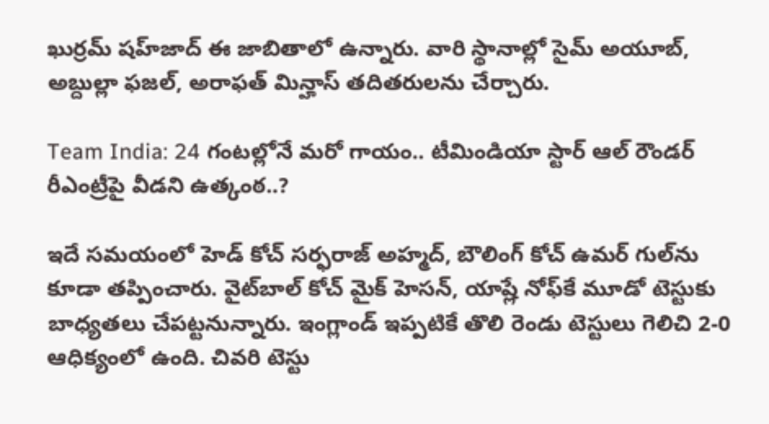ఖుర్రమ్ షహ్‌జాద్ ఈ జాబితాలో ఉన్నారు. వారి స్థానాల్లో సైమ్ అయూబ్, అబ్దుల్లా ఫజల్, అరాఫత్ మిన్హాస్ తదితరులను చేర్చారు.

Team India: 24 గంటల్లోనే మరో గాయం.. టీమిండియా స్టార్ ఆల్ రౌండర్ రీఎంట్రీపై వీడని ఉత్కంఠ..?

ఇదే సమయంలో హెడ్ కోచ్ సర్ఫరాజ్ అహ్మద్, బౌలింగ్ కోచ్ ఉమర్ గుల్‌ను కూడా తప్పించారు. వైట్‌బాల్ కోచ్ మైక్ హెసన్, యాష్లే నోఫ్‌కే మూడో టెస్టుకు బాధ్యతలు చేపట్టనున్నారు. ఇంగ్లాండ్ ఇప్పటికే తొలి రెండు టెస్టులు గెలిచి 2-0 ఆధిక్యంలో ఉంది. చివరి టెస్టు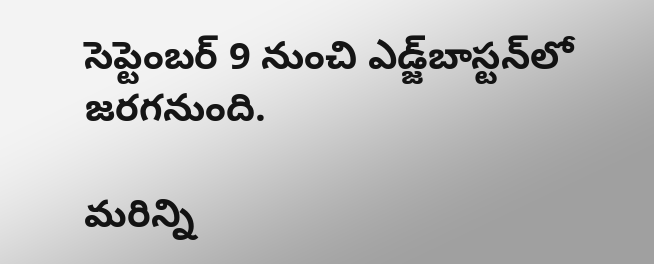సెప్టెంబర్ 9 నుంచి ఎడ్జ్‌బాస్టన్‌లో జరగనుంది.

మరిన్ని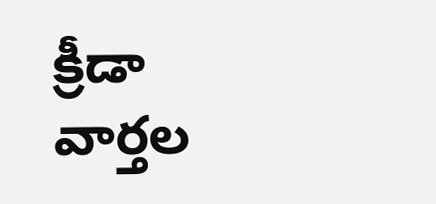క్రీడా వార్తల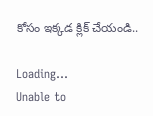కోసం ఇక్కడ క్లిక్ చేయండి..

Loading...
Unable to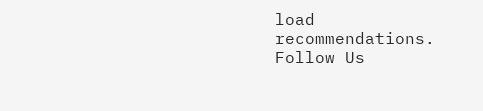load recommendations.
Follow Us